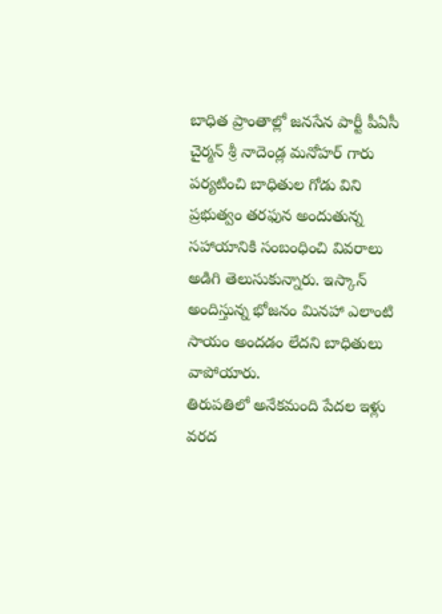బాధిత ప్రాంతాల్లో జనసేన పార్టీ పీఏసీ చైర్మన్ శ్రీ నాదెండ్ల మనోహర్ గారు పర్యటించి బాధితుల గోడు విని ప్రభుత్వం తరఫున అందుతున్న సహాయానికి సంబంధించి వివరాలు అడిగి తెలుసుకున్నారు. ఇస్కాన్ అందిస్తున్న భోజనం మినహా ఎలాంటి సాయం అందడం లేదని బాధితులు వాపోయారు.
తిరుపతిలో అనేకమంది పేదల ఇళ్లు వరద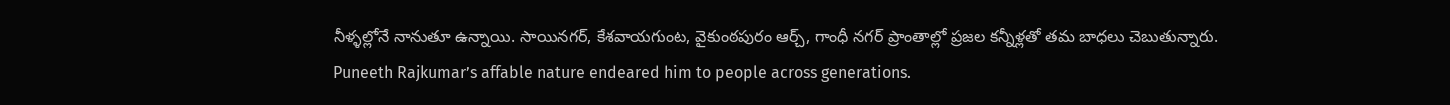నీళ్ళల్లోనే నానుతూ ఉన్నాయి. సాయినగర్, కేశవాయగుంట, వైకుంఠపురం ఆర్చ్, గాంధీ నగర్ ప్రాంతాల్లో ప్రజల కన్నీళ్లతో తమ బాధలు చెబుతున్నారు.
Puneeth Rajkumar’s affable nature endeared him to people across generations.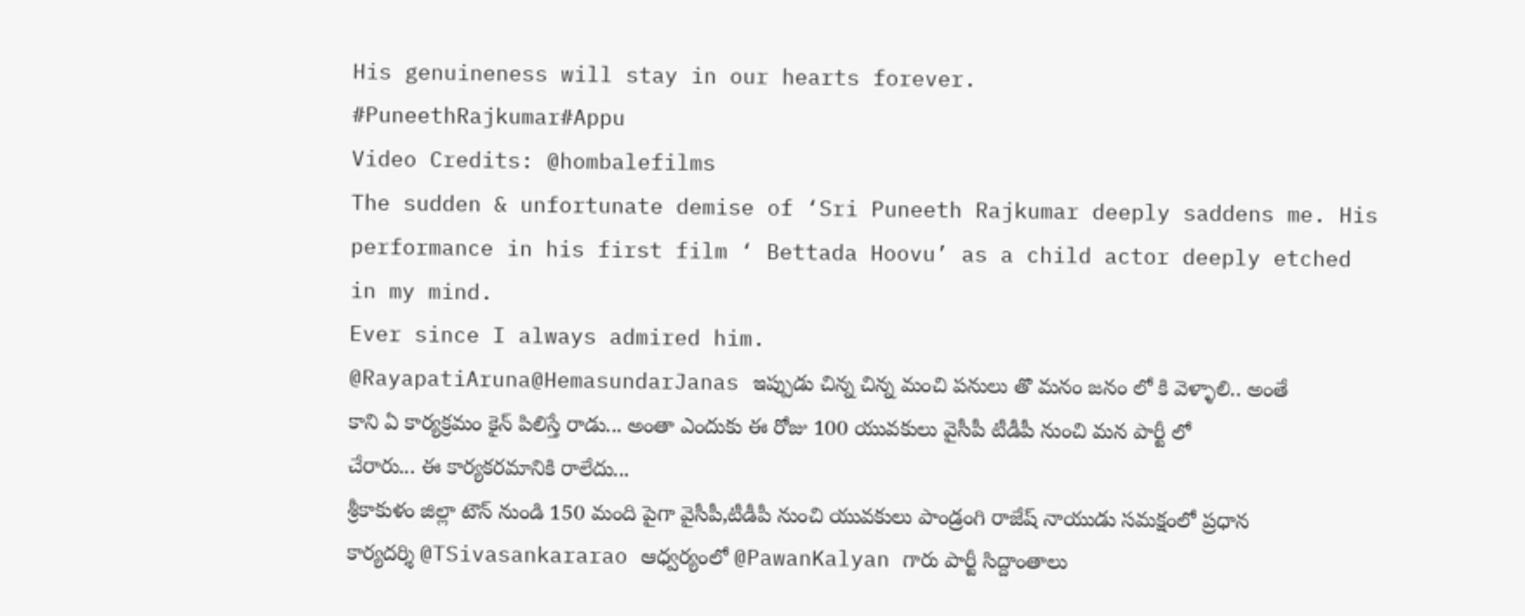His genuineness will stay in our hearts forever.
#PuneethRajkumar#Appu
Video Credits: @hombalefilms
The sudden & unfortunate demise of ‘Sri Puneeth Rajkumar deeply saddens me. His performance in his first film ‘ Bettada Hoovu’ as a child actor deeply etched in my mind.
Ever since I always admired him.
@RayapatiAruna@HemasundarJanas ఇప్పుడు చిన్న చిన్న మంచి పనులు తొ మనం జనం లో కి వెళ్ళాలి.. అంతే కాని ఏ కార్యక్రమం కైన్ పిలిస్తే రాడు... అంతా ఎందుకు ఈ రోజు 100 యువకులు వైసీపీ టీడీపీ నుంచి మన పార్టీ లో చేరారు... ఈ కార్యకరమానికి రాలేదు...
శ్రీకాకుళం జిల్లా టౌన్ నుండి 150 మంది పైగా వైసీపీ,టీడీపీ నుంచి యువకులు పాండ్రంగి రాజేష్ నాయుడు సమక్షంలో ప్రధాన కార్యదర్శి @TSivasankararao ఆధ్వర్యంలో @PawanKalyan గారు పార్టీ సిద్దాంతాలు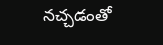నచ్చడంతో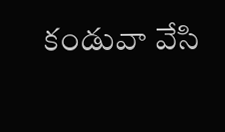కండువా వేసి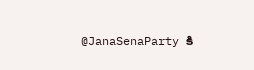@JanaSenaParty కి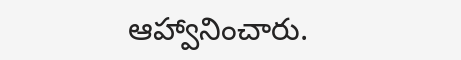ఆహ్వానించారు.